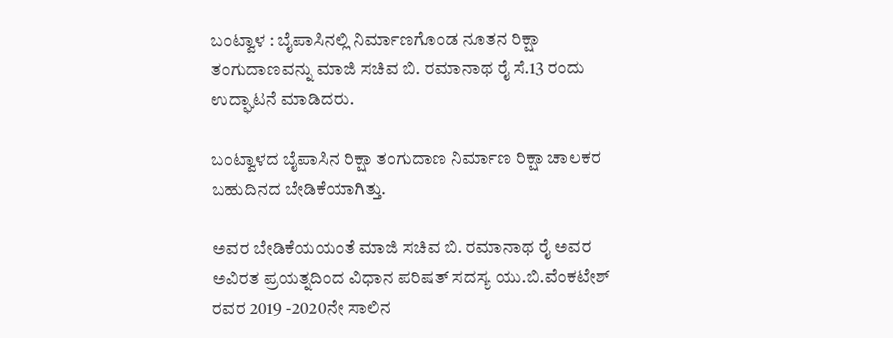ಬಂಟ್ವಾಳ : ಬೈಪಾಸಿನಲ್ಲಿ ನಿರ್ಮಾಣಗೊಂಡ ನೂತನ ರಿಕ್ಷಾ ತಂಗುದಾಣವನ್ನು ಮಾಜಿ ಸಚಿವ ಬಿ. ರಮಾನಾಥ ರೈ ಸೆ.13 ರಂದು ಉದ್ಘಾಟನೆ ಮಾಡಿದರು.

ಬಂಟ್ವಾಳದ ಬೈಪಾಸಿನ ರಿಕ್ಷಾ ತಂಗುದಾಣ ನಿರ್ಮಾಣ ರಿಕ್ಷಾ ಚಾಲಕರ ಬಹುದಿನದ ಬೇಡಿಕೆಯಾಗಿತ್ತು.

ಅವರ ಬೇಡಿಕೆಯಯಂತೆ ಮಾಜಿ ಸಚಿವ ಬಿ. ರಮಾನಾಥ ರೈ ಅವರ ಅವಿರತ ಪ್ರಯತ್ನದಿಂದ ವಿಧಾನ ಪರಿಷತ್ ಸದಸ್ಯ ಯು.ಬಿ.ವೆಂಕಟೇಶ್ ರವರ 2019 -2020ನೇ ಸಾಲಿನ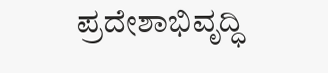ಪ್ರದೇಶಾಭಿವೃದ್ಧಿ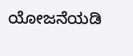ಯೋಜನೆಯಡಿ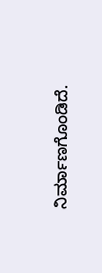ನಿರ್ಮಾಣಗೊಂಡಿದೆ.